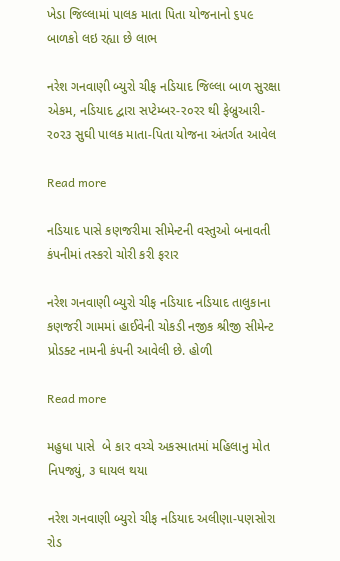ખેડા જિલ્લામાં પાલક માતા પિતા યોજનાનો ૬૫૯ બાળકો લઇ રહ્યા છે લાભ

નરેશ ગનવાણી બ્યુરો ચીફ નડિયાદ જિલ્લા બાળ સુરક્ષા એકમ, નડિયાદ દ્વારા સપ્ટેમ્બર-ર૦રર થી ફેબ્રુઆરી-ર૦ર૩ સુઘી પાલક માતા-પિતા યોજના અંતર્ગત આવેલ

Read more

નડિયાદ પાસે કણજરીમા સીમેન્ટની વસ્તુઓ બનાવતી કંપનીમાં તસ્કરો ચોરી કરી ફરાર

નરેશ ગનવાણી બ્યુરો ચીફ નડિયાદ નડિયાદ તાલુકાના કણજરી ગામમાં હાઈવેની ચોકડી નજીક શ્રીજી સીમેન્ટ પ્રોડક્ટ નામની કંપની આવેલી છે. હોળી

Read more

મહુધા પાસે  બે કાર વચ્ચે અકસ્માતમાં મહિલાનુ મોત નિપજ્યું, ૩ ઘાયલ થયા

નરેશ ગનવાણી બ્યુરો ચીફ નડિયાદ અલીણા-પણસોરા રોડ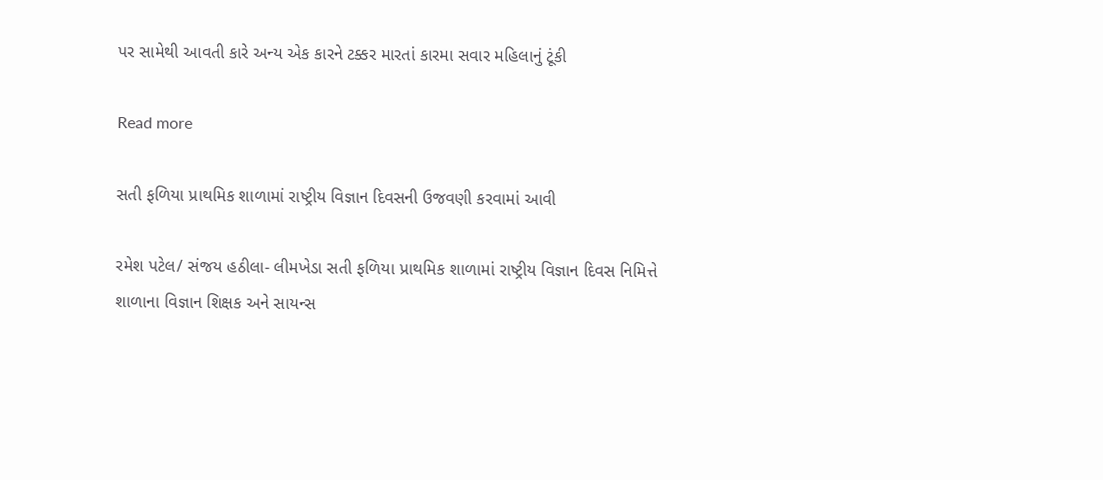પર સામેથી આવતી કારે અન્ય એક કારને ટક્કર મારતાં કારમા સવાર મહિલાનું ટૂંકી

Read more

સતી ફળિયા પ્રાથમિક શાળામાં રાષ્ટ્રીય વિજ્ઞાન દિવસની ઉજવણી કરવામાં આવી

રમેશ પટેલ/ સંજય હઠીલા- લીમખેડા સતી ફળિયા પ્રાથમિક શાળામાં રાષ્ટ્રીય વિજ્ઞાન દિવસ નિમિત્તે શાળાના વિજ્ઞાન શિક્ષક અને સાયન્સ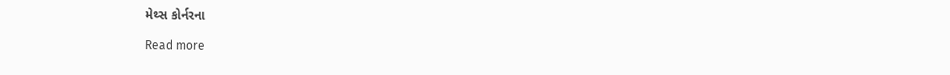મેથ્સ કોર્નરના

Read more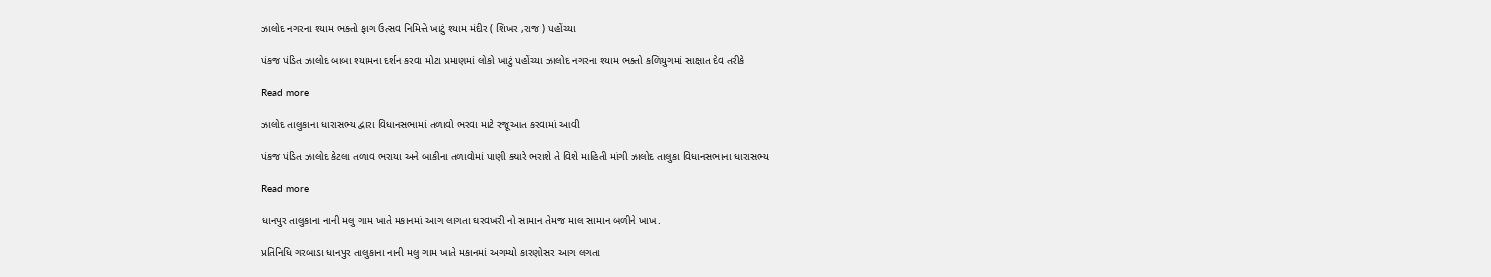ઝાલોદ નગરના શ્યામ ભક્તો ફાગ ઉત્સવ નિમિત્તે ખાટું શ્યામ મંદીર ( શિખર ,રાજ ) પહોંચ્યા

પંકજ પંડિત ઝાલોદ બાબા શ્યામના દર્શન કરવા મોટા પ્રમાણમાં લોકો ખાટું પહોંચ્યા ઝાલોદ નગરના શ્યામ ભક્તો કળિયુગમાં સાક્ષાત દેવ તરીકે

Read more

ઝાલોદ તાલુકાના ધારાસભ્ય દ્વારા વિધાનસભામાં તળાવો ભરવા માટે રજૂઆત કરવામાં આવી

પંકજ પંડિત ઝાલોદ કેટલા તળાવ ભરાયા અને બાકીના તળાવોમાં પાણી ક્યારે ભરાશે તે વિશે માહિતી માંગી ઝાલોદ તાલુકા વિધાનસભાના ધારાસભ્ય

Read more

ધાનપુર તાલુકાના નાની મલુ ગામ ખાતે મકાનમાં આગ લાગતા ઘરવખરી નો સામાન તેમજ માલ સામાન બળીને ખાખ.

પ્રતિનિધિ ગરબાડા ધાનપુર તાલુકાના નાની મલુ ગામ ખાતે મકાનમાં અગમ્યો કારણોસર આગ લગતા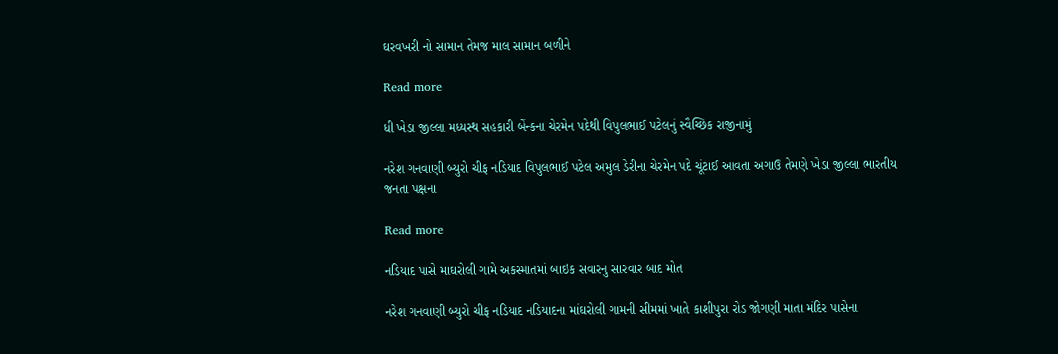ઘરવખરી નો સામાન તેમજ માલ સામાન બળીને

Read more

ધી ખેડા જીલ્લા મધ્યસ્થ સહકારી બેંન્કના ચેરમેન પદેથી વિપુલભાઈ પટેલનું સ્વૈચ્છિક રાજીનામું

નરેશ ગનવાણી બ્યુરો ચીફ નડિયાદ વિપુલભાઈ પટેલ અમુલ ડેરીના ચેરમેન પદે ચૂંટાઈ આવતા અગાઉ તેમણે ખેડા જીલ્લા ભારતીય જનતા પક્ષના

Read more

નડિયાદ પાસે માઘરોલી ગામે અકસ્માતમાં બાઇક સવારનુ સારવાર બાદ મોત

નરેશ ગનવાણી બ્યુરો ચીફ નડિયાદ નડિયાદના માંઘરોલી ગામની સીમમાં ખાતે કાશીપુરા રોડ જોગણી માતા મંદિર પાસેના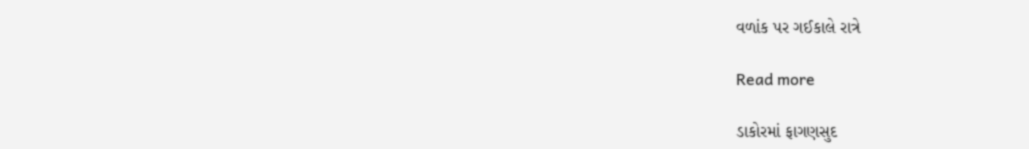વળાંક પર ગઈકાલે રાત્રે

Read more

ડાકોરમાં ફાગણસુદ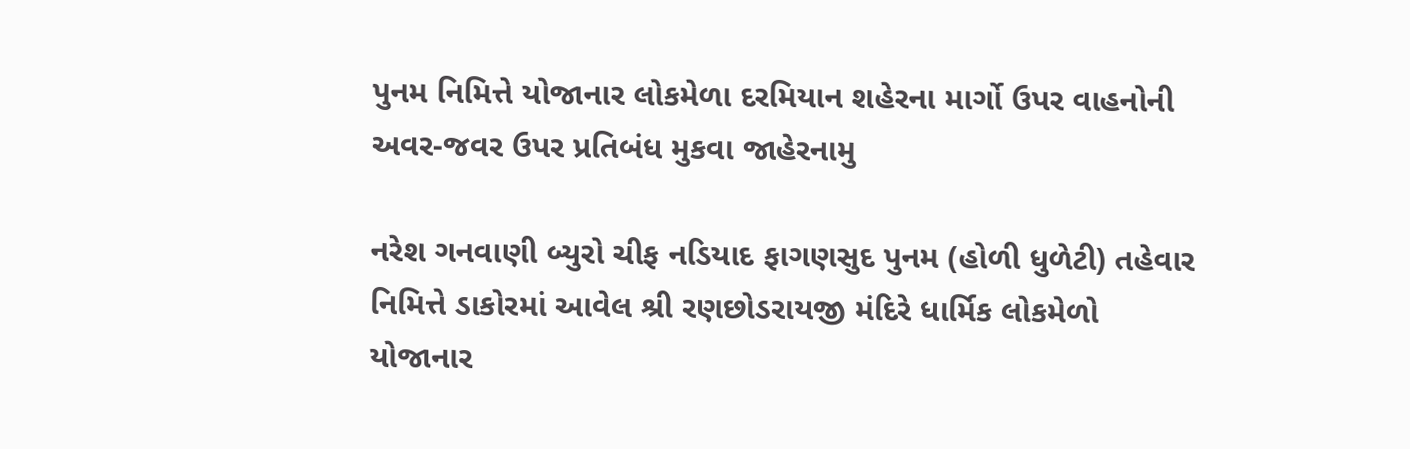પુનમ નિમિત્તે યોજાનાર લોકમેળા દરમિયાન શહેરના માર્ગો ઉપર વાહનોની અવર-જવર ઉપર પ્રતિબંધ મુકવા જાહેરનામુ

નરેશ ગનવાણી બ્યુરો ચીફ નડિયાદ ફાગણસુદ પુનમ (હોળી ધુળેટી) તહેવાર નિમિત્તે ડાકોરમાં આવેલ શ્રી રણછોડરાયજી મંદિરે ધાર્મિક લોકમેળો યોજાનાર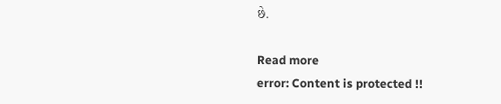છે.

Read more
error: Content is protected !!